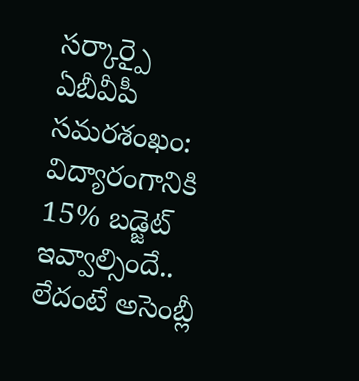సర్కార్పై ఏబీవీపీ సమరశంఖం: విద్యారంగానికి 15% బడ్జెట్ ఇవ్వాల్సిందే.. లేదంటే అసెంబ్లీ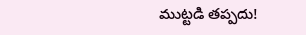ముట్టడి తప్పదు!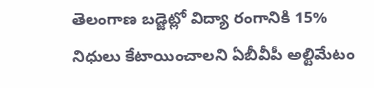తెలంగాణ బడ్జెట్లో విద్యా రంగానికి 15% నిధులు కేటాయించాలని ఏబీవీపీ అల్టిమేటం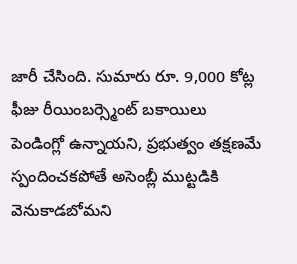జారీ చేసింది. సుమారు రూ. 9,000 కోట్ల ఫీజు రీయింబర్స్మెంట్ బకాయిలు పెండింగ్లో ఉన్నాయని, ప్రభుత్వం తక్షణమే స్పందించకపోతే అసెంబ్లీ ముట్టడికి వెనుకాడబోమని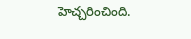హెచ్చరించింది.